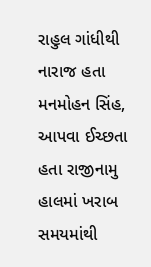રાહુલ ગાંધીથી નારાજ હતા મનમોહન સિંહ, આપવા ઈચ્છતા હતા રાજીનામુ
હાલમાં ખરાબ સમયમાંથી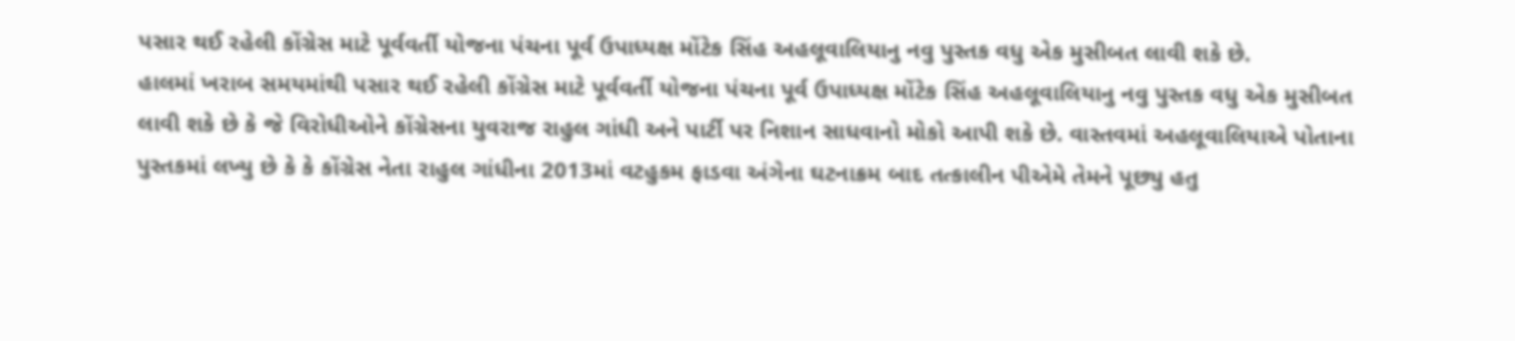પસાર થઈ રહેલી કોંગ્રેસ માટે પૂર્વવર્તી યોજના પંચના પૂર્વ ઉપાધ્યક્ષ મોંટેક સિંહ અહલૂવાલિયાનુ નવુ પુસ્તક વધુ એક મુસીબત લાવી શકે છે.
હાલમાં ખરાબ સમયમાંથી પસાર થઈ રહેલી કોંગ્રેસ માટે પૂર્વવર્તી યોજના પંચના પૂર્વ ઉપાધ્યક્ષ મોંટેક સિંહ અહલૂવાલિયાનુ નવુ પુસ્તક વધુ એક મુસીબત લાવી શકે છે કે જે વિરોધીઓને કોંગ્રેસના યુવરાજ રાહુલ ગાંધી અને પાર્ટી પર નિશાન સાધવાનો મોકો આપી શકે છે. વાસ્તવમાં અહલૂવાલિયાએ પોતાના પુસ્તકમાં લખ્યુ છે કે કે કોંગ્રેસ નેતા રાહુલ ગાંધીના 2013માં વટહુકમ ફાડવા અંગેના ઘટનાક્રમ બાદ તત્કાલીન પીએમે તેમને પૂછ્યુ હતુ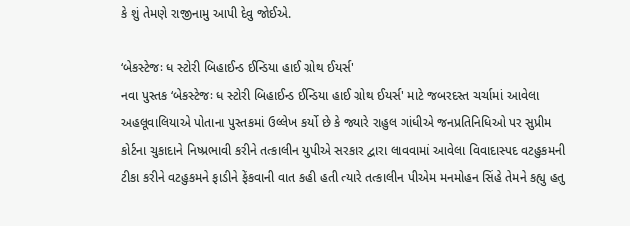કે શું તેમણે રાજીનામુ આપી દેવુ જોઈએ.

‘બેકસ્ટેજઃ ધ સ્ટોરી બિહાઈન્ડ ઈન્ડિયા હાઈ ગ્રોથ ઈયર્સ'
નવા પુસ્તક ‘બેકસ્ટેજઃ ધ સ્ટોરી બિહાઈન્ડ ઈન્ડિયા હાઈ ગ્રોથ ઈયર્સ' માટે જબરદસ્ત ચર્ચામાં આવેલા અહલૂવાલિયાએ પોતાના પુસ્તકમાં ઉલ્લેખ કર્યો છે કે જ્યારે રાહુલ ગાંધીએ જનપ્રતિનિધિઓ પર સુપ્રીમ કોર્ટના ચુકાદાને નિષ્પ્રભાવી કરીને તત્કાલીન યુપીએ સરકાર દ્વારા લાવવામાં આવેલા વિવાદાસ્પદ વટહુકમની ટીકા કરીને વટહુકમને ફાડીને ફેંકવાની વાત કહી હતી ત્યારે તત્કાલીન પીએમ મનમોહન સિંહે તેમને કહ્યુ હતુ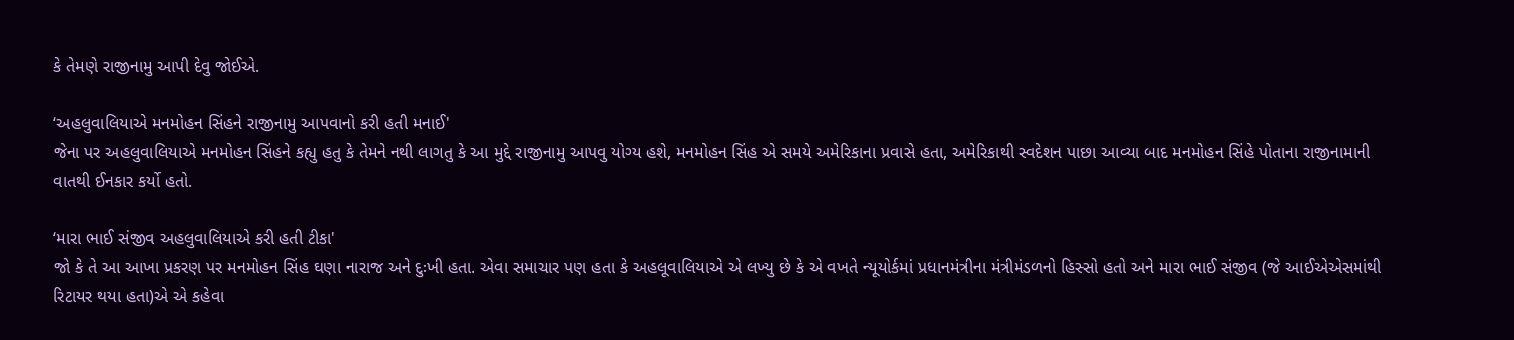કે તેમણે રાજીનામુ આપી દેવુ જોઈએ.

‘અહલુવાલિયાએ મનમોહન સિંહને રાજીનામુ આપવાનો કરી હતી મનાઈ'
જેના પર અહલુવાલિયાએ મનમોહન સિંહને કહ્યુ હતુ કે તેમને નથી લાગતુ કે આ મુદ્દે રાજીનામુ આપવુ યોગ્ય હશે, મનમોહન સિંહ એ સમયે અમેરિકાના પ્રવાસે હતા, અમેરિકાથી સ્વદેશન પાછા આવ્યા બાદ મનમોહન સિંહે પોતાના રાજીનામાની વાતથી ઈનકાર કર્યો હતો.

‘મારા ભાઈ સંજીવ અહલુવાલિયાએ કરી હતી ટીકા'
જો કે તે આ આખા પ્રકરણ પર મનમોહન સિંહ ઘણા નારાજ અને દુઃખી હતા. એવા સમાચાર પણ હતા કે અહલૂવાલિયાએ એ લખ્યુ છે કે એ વખતે ન્યૂયોર્કમાં પ્રધાનમંત્રીના મંત્રીમંડળનો હિસ્સો હતો અને મારા ભાઈ સંજીવ (જે આઈએએસમાંથી રિટાયર થયા હતા)એ એ કહેવા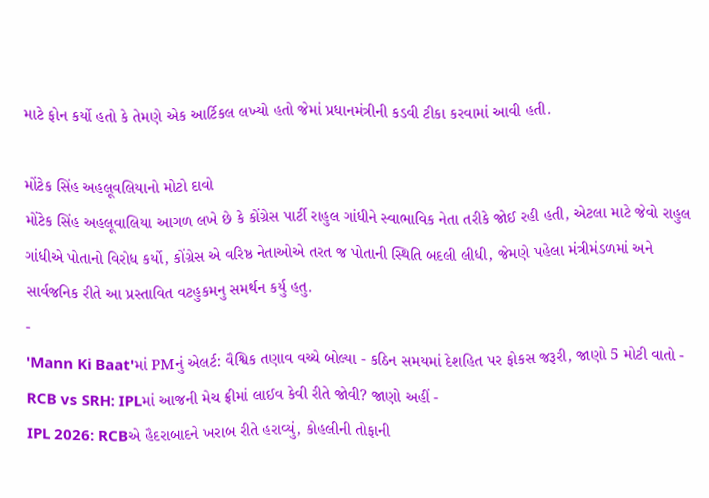માટે ફોન કર્યો હતો કે તેમણે એક આર્ટિકલ લખ્યો હતો જેમાં પ્રધાનમંત્રીની કડવી ટીકા કરવામાં આવી હતી.

મોંટેક સિંહ અહલૂવલિયાનો મોટો દાવો
મોંટેક સિંહ અહલૂવાલિયા આગળ લખે છે કે કોંગ્રેસ પાર્ટી રાહુલ ગાંધીને સ્વાભાવિક નેતા તરીકે જોઈ રહી હતી, એટલા માટે જેવો રાહુલ ગાંધીએ પોતાનો વિરોધ કર્યો, કોંગ્રેસ એ વરિષ્ઠ નેતાઓએ તરત જ પોતાની સ્થિતિ બદલી લીધી, જેમણે પહેલા મંત્રીમંડળમાં અને સાર્વજનિક રીતે આ પ્રસ્તાવિત વટહુકમનુ સમર્થન કર્યુ હતુ.
-
'Mann Ki Baat'માં PMનું એલર્ટ: વૈશ્વિક તણાવ વચ્ચે બોલ્યા - કઠિન સમયમાં દેશહિત પર ફોકસ જરૂરી, જાણો 5 મોટી વાતો -
RCB vs SRH: IPLમાં આજની મેચ ફ્રીમાં લાઈવ કેવી રીતે જોવી? જાણો અહીં -
IPL 2026: RCBએ હૈદરાબાદને ખરાબ રીતે હરાવ્યું, કોહલીની તોફાની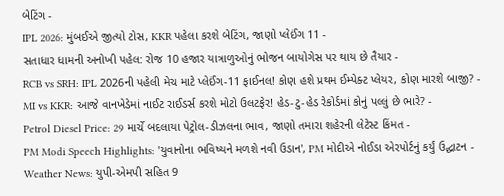બેટિંગ -
IPL 2026: મુંબઈએ જીત્યો ટોસ, KKR પહેલા કરશે બેટિંગ, જાણો પ્લેઈંગ 11 -
સતાધાર ધામની અનોખી પહેલ: રોજ 10 હજાર યાત્રાળુઓનું ભોજન બાયોગેસ પર થાય છે તૈયાર -
RCB vs SRH: IPL 2026ની પહેલી મેચ માટે પ્લેઈંગ-11 ફાઈનલ! કોણ હશે પ્રથમ ઈમ્પેક્ટ પ્લેયર, કોણ મારશે બાજી? -
MI vs KKR: આજે વાનખેડેમાં નાઈટ રાઈડર્સ કરશે મોટો ઉલટફેર! હેડ-ટુ-હેડ રેકોર્ડમાં કોનું પલ્લું છે ભારે? -
Petrol Diesel Price: 29 માર્ચે બદલાયા પેટ્રોલ-ડીઝલના ભાવ, જાણો તમારા શહેરની લેટેસ્ટ કિંમત -
PM Modi Speech Highlights: 'યુવાનોના ભવિષ્યને મળશે નવી ઉડાન', PM મોદીએ નોઈડા એરપોર્ટનું કર્યું ઉદ્ઘાટન -
Weather News: યુપી-એમપી સહિત 9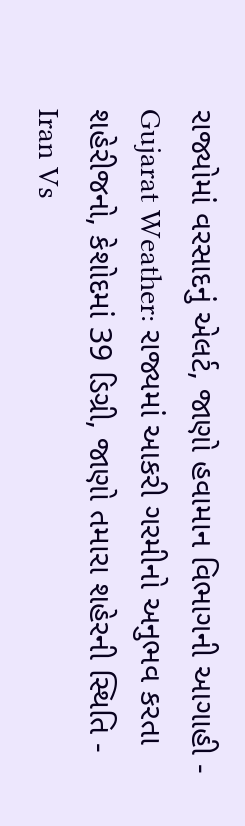રાજ્યોમાં વરસાદનું એલર્ટ, જાણો હવામાન વિભાગની આગાહી -
Gujarat Weather: રાજ્યમાં આકરી ગરમીનો અનુભવ કરતા શહેરીજનો, કેશોદમાં 39 ડિગ્રી, જાણો તમારા શહેરની સ્થિતિ -
Iran Vs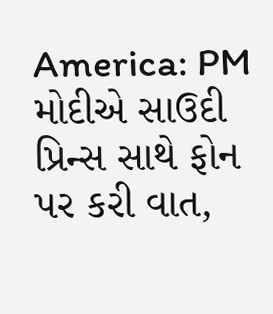America: PM મોદીએ સાઉદી પ્રિન્સ સાથે ફોન પર કરી વાત,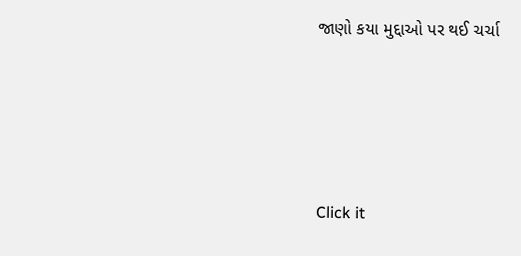જાણો કયા મુદ્દાઓ પર થઈ ચર્ચા







Click it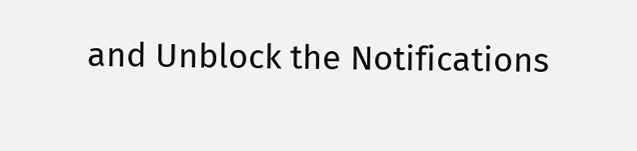and Unblock the Notifications